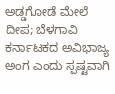ಅಡ್ಡಗೋಡೆ ಮೇಲೆ ದೀಪ; ಬೆಳಗಾವಿ ಕರ್ನಾಟಕದ ಅವಿಭಾಜ್ಯ ಅಂಗ ಎಂದು ಸ್ಪಷ್ಟವಾಗಿ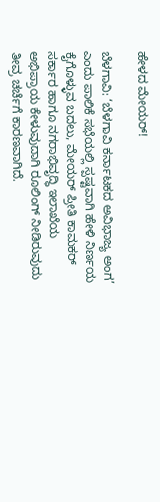ಹೇಳದ ಮೇಯರ್!

ಬೆಳಗಾವಿ: ‘ಬೆಳಗಾವಿ ಕರ್ನಾಟಕದ ಅವಿಭಾಜ್ಯ ಅಂಗ’ ಎಂದು ಪಾಲಿಕೆ ಸಭೆಯಲ್ಲಿ ಸ್ಪಷ್ಟವಾಗಿ ಹೇಳಿ ನಿರ್ಣಯ ಕೈಗೊಳ್ಳುವ ಬದಲು, ಮೇಯರ್ ಪ್ರೀತಿ ಕಾಮಕರ್ ಸರ್ಕಾರ ಹಾಗೂ ನಗರಾಭಿವೃದ್ಧಿ ಇಲಾಖೆಯ ಅಭಿಪ್ರಾಯ ಕೇಳುವುದಾಗಿ ರೂಲಿಂಗ್ ನೀಡಿರುವುದು ತೀವ್ರ ಚರ್ಚೆಗೆ ಕಾರಣವಾಗಿದೆ.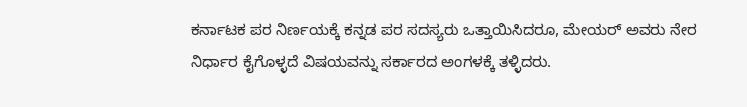ಕರ್ನಾಟಕ ಪರ ನಿರ್ಣಯಕ್ಕೆ ಕನ್ನಡ ಪರ ಸದಸ್ಯರು ಒತ್ತಾಯಿಸಿದರೂ, ಮೇಯರ್ ಅವರು ನೇರ ನಿರ್ಧಾರ ಕೈಗೊಳ್ಳದೆ ವಿಷಯವನ್ನು ಸರ್ಕಾರದ ಅಂಗಳಕ್ಕೆ ತಳ್ಳಿದರು.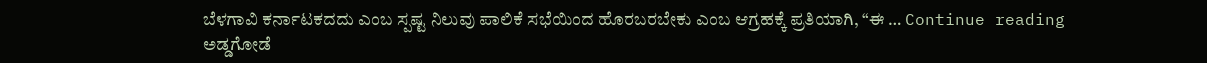ಬೆಳಗಾವಿ ಕರ್ನಾಟಕದದು ಎಂಬ ಸ್ಪಷ್ಟ ನಿಲುವು ಪಾಲಿಕೆ ಸಭೆಯಿಂದ ಹೊರಬರಬೇಕು ಎಂಬ ಆಗ್ರಹಕ್ಕೆ ಪ್ರತಿಯಾಗಿ, “ಈ … Continue reading ಅಡ್ಡಗೋಡೆ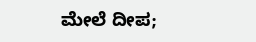ಮೇಲೆ ದೀಪ;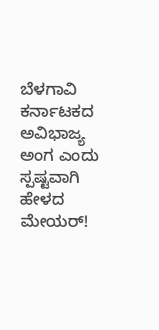ಬೆಳಗಾವಿ ಕರ್ನಾಟಕದ ಅವಿಭಾಜ್ಯ ಅಂಗ ಎಂದು ಸ್ಪಷ್ಟವಾಗಿ ಹೇಳದ ಮೇಯರ್!